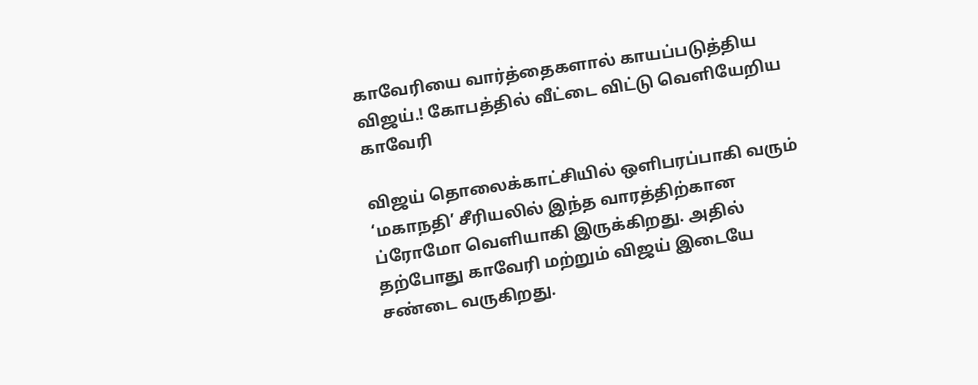காவேரியை வார்த்தைகளால் காயப்படுத்திய விஜய்.! கோபத்தில் வீட்டை விட்டு வெளியேறிய காவேரி

விஜய் தொலைக்காட்சியில் ஒளிபரப்பாகி வரும் ‘மகாநதி’ சீரியலில் இந்த வாரத்திற்கான ப்ரோமோ வெளியாகி இருக்கிறது. அதில் தற்போது காவேரி மற்றும் விஜய் இடையே சண்டை வருகிறது.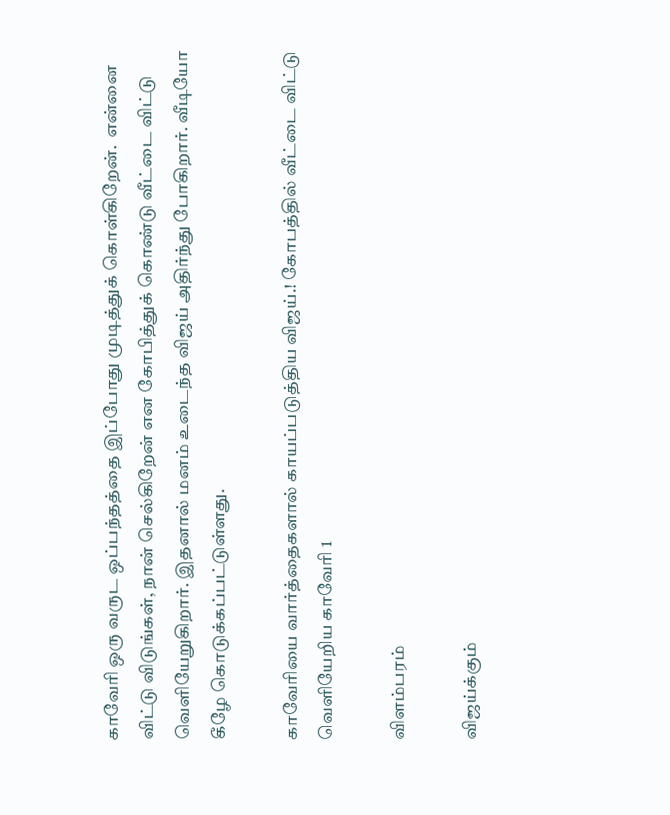காவேரி ஒரு வருட ஒப்பந்தத்தை இப்போது முடித்துக் கொள்கிறேன்.  என்னை விட்டு விடுங்கள், நான் செல்கிறேன் என கோபித்துக் கொண்டு வீட்டை விட்டு வெளியேறுகிறார். இதனால் மனம் உடைந்த விஜய் அதிர்ந்து போகிறார். வீடியோ கீழே கொடுக்கப்பட்டுள்ளது.

காவேரியை வார்த்தைகளால் காயப்படுத்திய விஜய்.! கோபத்தில் வீட்டை விட்டு வெளியேறிய காவேரி 1

விளம்பரம்

விஜய்க்கும்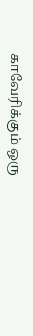காவேரிக்கும் ஒரு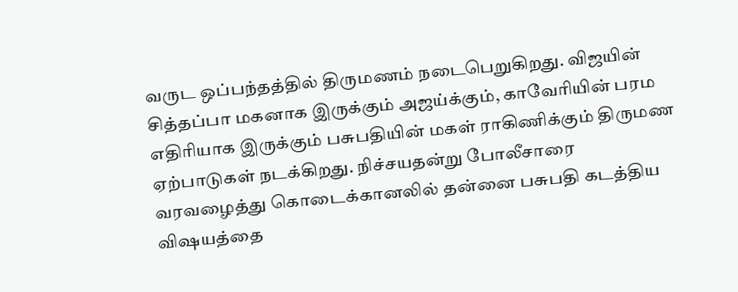வருட ஒப்பந்தத்தில் திருமணம் நடைபெறுகிறது. விஜயின் சித்தப்பா மகனாக இருக்கும் அஜய்க்கும், காவேரியின் பரம எதிரியாக இருக்கும் பசுபதியின் மகள் ராகிணிக்கும் திருமண ஏற்பாடுகள் நடக்கிறது. நிச்சயதன்று போலீசாரை வரவழைத்து கொடைக்கானலில் தன்னை பசுபதி கடத்திய விஷயத்தை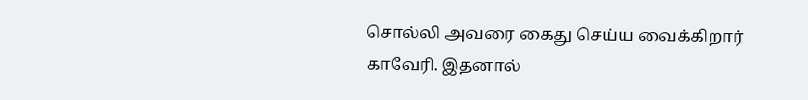சொல்லி அவரை கைது செய்ய வைக்கிறார் காவேரி. இதனால்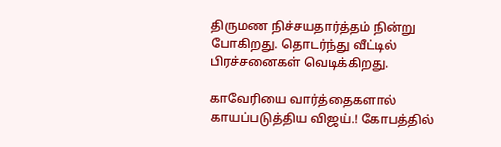திருமண நிச்சயதார்த்தம் நின்று போகிறது. தொடர்ந்து வீட்டில் பிரச்சனைகள் வெடிக்கிறது.

காவேரியை வார்த்தைகளால் காயப்படுத்திய விஜய்.! கோபத்தில்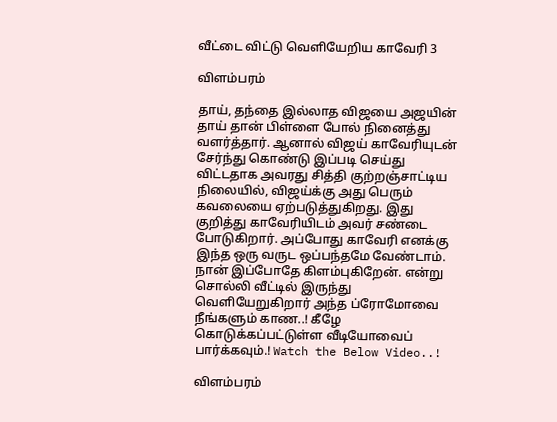வீட்டை விட்டு வெளியேறிய காவேரி 3

விளம்பரம்

தாய், தந்தை இல்லாத விஜயை அஜயின் தாய் தான் பிள்ளை போல் நினைத்து வளர்த்தார். ஆனால் விஜய் காவேரியுடன் சேர்ந்து கொண்டு இப்படி செய்து விட்டதாக அவரது சித்தி குற்றஞ்சாட்டிய நிலையில், விஜய்க்கு அது பெரும் கவலையை ஏற்படுத்துகிறது. இது குறித்து காவேரியிடம் அவர் சண்டை போடுகிறார். அப்போது காவேரி எனக்கு இந்த ஒரு வருட ஒப்பந்தமே வேண்டாம். நான் இப்போதே கிளம்புகிறேன். என்று சொல்லி வீட்டில் இருந்து வெளியேறுகிறார் அந்த ப்ரோமோவை நீங்களும் காண..! கீழே கொடுக்கப்பட்டுள்ள வீடியோவைப் பார்க்கவும்.! Watch the Below Video..!

விளம்பரம்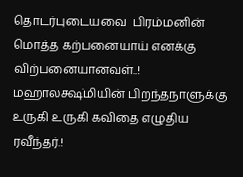தொடர்புடையவை  பிரம்மனின் மொத்த கற்பனையாய் எனக்கு விற்பனையானவள்..! மஹாலக்ஷ்மியின் பிறந்தநாளுக்கு உருகி உருகி கவிதை எழுதிய ரவீந்தர்.!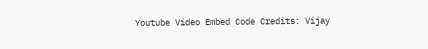Youtube Video Embed Code Credits: Vijay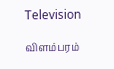Television

விளம்பரம்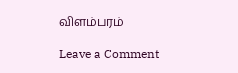விளம்பரம்

Leave a Comment